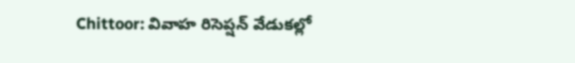Chittoor: వివాహ రిసెప్షన్ వేడుకల్లో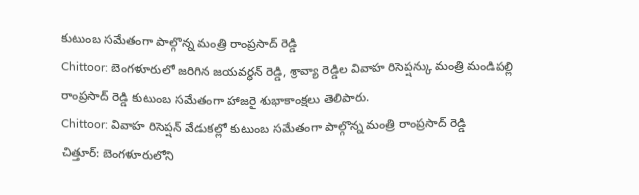కుటుంబ సమేతంగా పాల్గొన్న మంత్రి రాంప్రసాద్ రెడ్డి
Chittoor: బెంగళూరులో జరిగిన జయవర్ధన్ రెడ్డి, శ్రావ్యా రెడ్డిల వివాహ రిసెప్షన్కు మంత్రి మండిపల్లి రాంప్రసాద్ రెడ్డి కుటుంబ సమేతంగా హాజరై శుభాకాంక్షలు తెలిపారు.
Chittoor: వివాహ రిసెప్షన్ వేడుకల్లో కుటుంబ సమేతంగా పాల్గొన్న మంత్రి రాంప్రసాద్ రెడ్డి
చిత్తూర్: బెంగళూరులోని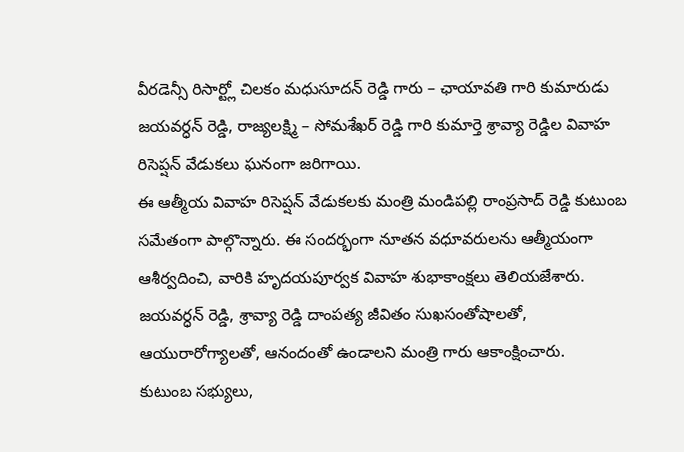వీరడెన్సీ రిసార్ట్లో చిలకం మధుసూదన్ రెడ్డి గారు – ఛాయావతి గారి కుమారుడు జయవర్ధన్ రెడ్డి, రాజ్యలక్ష్మి – సోమశేఖర్ రెడ్డి గారి కుమార్తె శ్రావ్యా రెడ్డిల వివాహ రిసెప్షన్ వేడుకలు ఘనంగా జరిగాయి.
ఈ ఆత్మీయ వివాహ రిసెప్షన్ వేడుకలకు మంత్రి మండిపల్లి రాంప్రసాద్ రెడ్డి కుటుంబ సమేతంగా పాల్గొన్నారు. ఈ సందర్భంగా నూతన వధూవరులను ఆత్మీయంగా ఆశీర్వదించి, వారికి హృదయపూర్వక వివాహ శుభాకాంక్షలు తెలియజేశారు.
జయవర్ధన్ రెడ్డి, శ్రావ్యా రెడ్డి దాంపత్య జీవితం సుఖసంతోషాలతో, ఆయురారోగ్యాలతో, ఆనందంతో ఉండాలని మంత్రి గారు ఆకాంక్షించారు.
కుటుంబ సభ్యులు,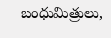బంధుమిత్రులు,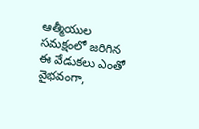ఆత్మీయుల సమక్షంలో జరిగిన ఈ వేడుకలు ఎంతో వైభవంగా,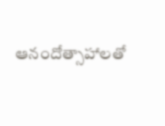ఆనందోత్సాహాలతో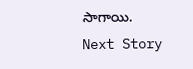సాగాయి.
Next Story